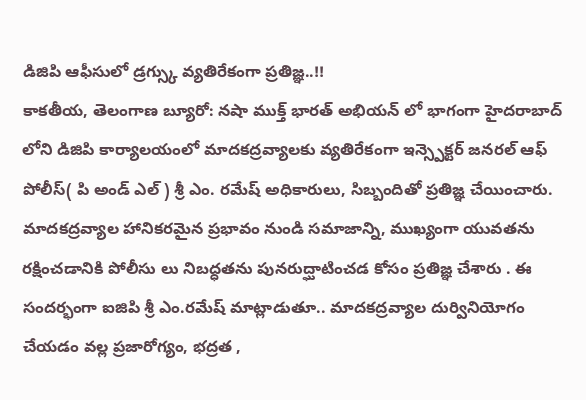డిజిపి ఆఫీసులో డ్రగ్స్కు వ్యతిరేకంగా ప్రతిజ్ఞ..!!
కాకతీయ, తెలంగాణ బ్యూరో: నషా ముక్త్ భారత్ అభియన్ లో భాగంగా హైదరాబాద్ లోని డిజిపి కార్యాలయంలో మాదకద్రవ్యాలకు వ్యతిరేకంగా ఇన్స్పెక్టర్ జనరల్ ఆఫ్ పోలీస్( పి అండ్ ఎల్ ) శ్రీ ఎం. రమేష్ అధికారులు, సిబ్బందితో ప్రతిజ్ఞ చేయించారు. మాదకద్రవ్యాల హానికరమైన ప్రభావం నుండి సమాజాన్ని, ముఖ్యంగా యువతను రక్షించడానికి పోలీసు లు నిబద్ధతను పునరుద్ఘాటించడ కోసం ప్రతిజ్ఞ చేశారు . ఈ సందర్భంగా ఐజిపి శ్రీ ఎం.రమేష్ మాట్లాడుతూ.. మాదకద్రవ్యాల దుర్వినియోగం చేయడం వల్ల ప్రజారోగ్యం, భద్రత ,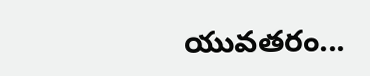యువతరం...